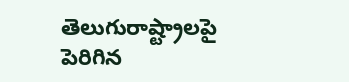తెలుగురాష్ట్రాలపై పెరిగిన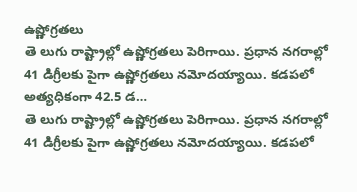ఉష్ణోగ్రతలు
తె లుగు రాష్ట్రాల్లో ఉష్ణోగ్రతలు పెరిగాయి. ప్రధాన నగరాల్లో 41 డిగ్రీలకు పైగా ఉష్ణోగ్రతలు నమోదయ్యాయి. కడపలో అత్యధికంగా 42.5 డ…
తె లుగు రాష్ట్రాల్లో ఉష్ణోగ్రతలు పెరిగాయి. ప్రధాన నగరాల్లో 41 డిగ్రీలకు పైగా ఉష్ణోగ్రతలు నమోదయ్యాయి. కడపలో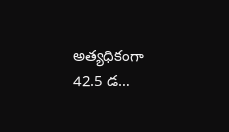అత్యధికంగా 42.5 డ…